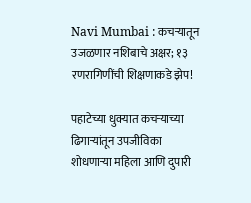Navi Mumbai : कचऱ्यातून उजळणार नशिबाचे अक्षर; १३ रणरागिणींची शिक्षणाकडे झेप!

पहाटेच्या धुक्यात कचऱ्याच्या ढिगाऱ्यांतून उपजीविका शोधणाऱ्या महिला आणि दुपारी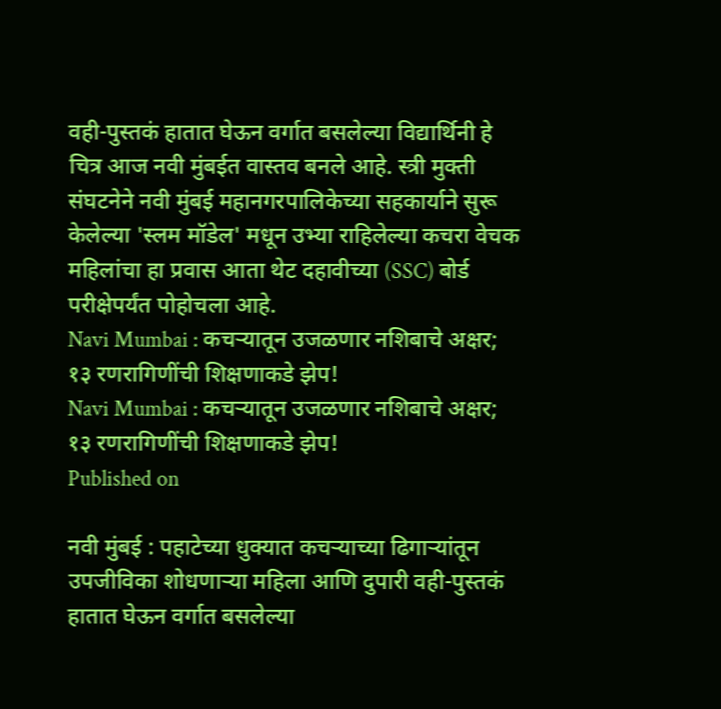वही-पुस्तकं हातात घेऊन वर्गात बसलेल्या विद्यार्थिनी हे चित्र आज नवी मुंबईत वास्तव बनले आहे. स्त्री मुक्ती संघटनेने नवी मुंबई महानगरपालिकेच्या सहकार्याने सुरू केलेल्या 'स्लम मॉडेल' मधून उभ्या राहिलेल्या कचरा वेचक महिलांचा हा प्रवास आता थेट दहावीच्या (SSC) बोर्ड परीक्षेपर्यंत पोहोचला आहे.
Navi Mumbai : कचऱ्यातून उजळणार नशिबाचे अक्षर; १३ रणरागिणींची शिक्षणाकडे झेप!
Navi Mumbai : कचऱ्यातून उजळणार नशिबाचे अक्षर; १३ रणरागिणींची शिक्षणाकडे झेप!
Published on

नवी मुंबई : पहाटेच्या धुक्यात कचऱ्याच्या ढिगाऱ्यांतून उपजीविका शोधणाऱ्या महिला आणि दुपारी वही-पुस्तकं हातात घेऊन वर्गात बसलेल्या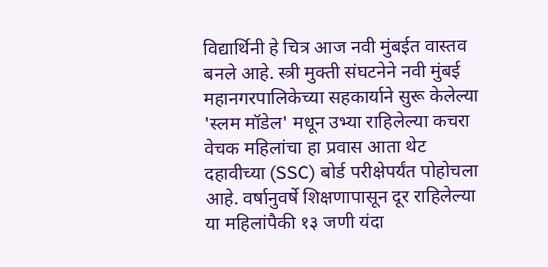विद्यार्थिनी हे चित्र आज नवी मुंबईत वास्तव बनले आहे. स्त्री मुक्ती संघटनेने नवी मुंबई महानगरपालिकेच्या सहकार्याने सुरू केलेल्या 'स्लम मॉडेल' मधून उभ्या राहिलेल्या कचरा वेचक महिलांचा हा प्रवास आता थेट दहावीच्या (SSC) बोर्ड परीक्षेपर्यंत पोहोचला आहे. वर्षानुवर्षे शिक्षणापासून दूर राहिलेल्या या महिलांपैकी १३ जणी यंदा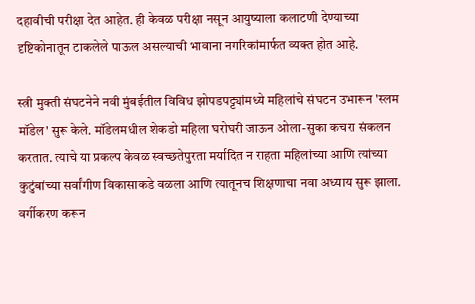दहावीची परीक्षा देत आहेत. ही केवळ परीक्षा नसून आयुष्याला कलाटणी देण्याच्या दृष्टिकोनातून टाकलेले पाऊल असल्याची भावाना नगरिकांमार्फत व्यक्त होत आहे.

स्त्री मुक्ती संघटनेने नवी मुंबईतील विविध झोपडपट्ट्यांमध्ये महिलांचे संघटन उभारून 'स्लम मॉडेल' सुरू केले. मॉडेलमधील शेकडो महिला घरोघरी जाऊन ओला-सुका कचरा संकलन करतात. त्याचे या प्रकल्प केवळ स्वच्छतेपुरता मर्यादित न राहता महिलांच्या आणि त्यांच्या कुटुंबांच्या सर्वांगीण विकासाकडे वळला आणि त्यातूनच शिक्षणाचा नवा अध्याय सुरू झाला. वर्गीकरण करून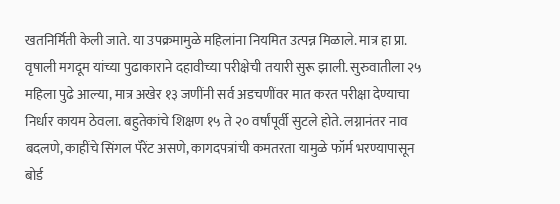खतनिर्मिती केली जाते. या उपक्रमामुळे महिलांना नियमित उत्पन्न मिळाले. मात्र हा प्रा. वृषाली मगदूम यांच्या पुढाकाराने दहावीच्या परीक्षेची तयारी सुरू झाली. सुरुवातीला २५ महिला पुढे आल्या, मात्र अखेर १३ जणींनी सर्व अडचणींवर मात करत परीक्षा देण्याचा निर्धार कायम ठेवला. बहुतेकांचे शिक्षण १५ ते २० वर्षांपूर्वी सुटले होते. लग्नानंतर नाव बदलणे, काहींचे सिंगल पॅरेंट असणे, कागदपत्रांची कमतरता यामुळे फॉर्म भरण्यापासून बोर्ड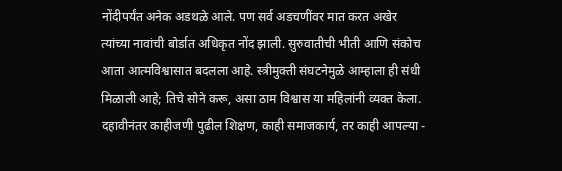नोंदीपर्यंत अनेक अडथळे आले. पण सर्व अडचणींवर मात करत अखेर त्यांच्या नावांची बोर्डात अधिकृत नोंद झाली. सुरुवातीची भीती आणि संकोच आता आत्मविश्वासात बदलला आहे. स्त्रीमुक्ती संघटनेमुळे आम्हाला ही संधी मिळाली आहे; तिचे सोने करू, असा ठाम विश्वास या महिलांनी व्यक्त केला. दहावीनंतर काहीजणी पुढील शिक्षण, काही समाजकार्य, तर काही आपल्या -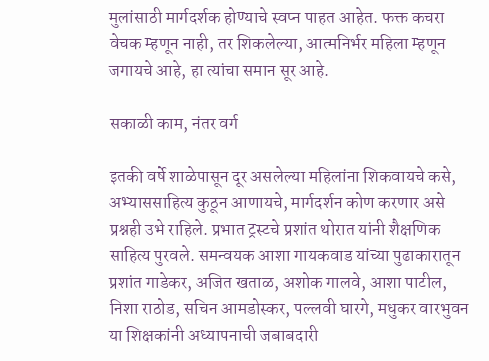मुलांसाठी मार्गदर्शक होण्याचे स्वप्न पाहत आहेत. फक्त कचरा वेचक म्हणून नाही, तर शिकलेल्या, आत्मनिर्भर महिला म्हणून जगायचे आहे, हा त्यांचा समान सूर आहे.

सकाळी काम, नंतर वर्ग

इतकी वर्षे शाळेपासून दूर असलेल्या महिलांना शिकवायचे कसे, अभ्याससाहित्य कुठून आणायचे, मार्गदर्शन कोण करणार असे प्रश्नही उभे राहिले. प्रभात ट्रस्टचे प्रशांत थोरात यांनी शैक्षणिक साहित्य पुरवले. समन्वयक आशा गायकवाड यांच्या पुढाकारातून प्रशांत गाडेकर, अजित खताळ, अशोक गालवे, आशा पाटील, निशा राठोड, सचिन आमडोस्कर, पल्लवी घारगे, मधुकर वारभुवन या शिक्षकांनी अध्यापनाची जबाबदारी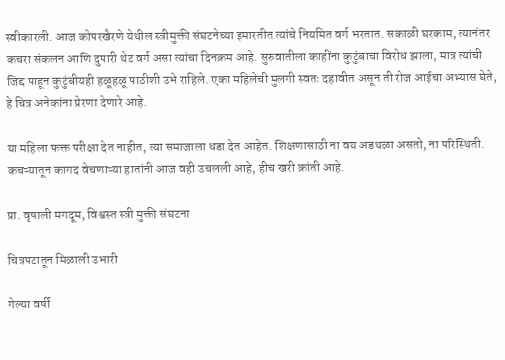स्वीकारली. आज कोपरखैरणे येथील स्त्रीमुक्ती संघटनेच्या इमारतीत त्यांचे नियमित वर्ग भरतात. सकाळी घरकाम, त्यानंतर कचरा संकलन आणि दुपारी थेट वर्ग असा त्यांचा दिनक्रम आहे. सुरुवातीला काहींना कुटुंबाचा विरोध झाला, मात्र त्यांची जिद्द पाहून कुटुंबीयही हळूहळू पाठीशी उभे राहिले. एका महिलेची मुलगी स्वतः दहावीत असून ती रोज आईचा अभ्यास घेते, हे चित्र अनेकांना प्रेरणा देणारे आहे.

या महिला फक्त परीक्षा देत नाहीत, त्या समाजाला धडा देत आहेत. शिक्षणासाठी ना वय अडथळा असतो, ना परिस्थिती. कचऱ्यातून कागद वेचणाऱ्या हातांनी आज वही उचलली आहे, हीच खरी क्रांती आहे.

प्रा. वृषाली मगदूम, विश्वस्त स्त्री मुक्ती संघटना

चित्रपटातून मिळाली उभारी

गेल्या वर्षी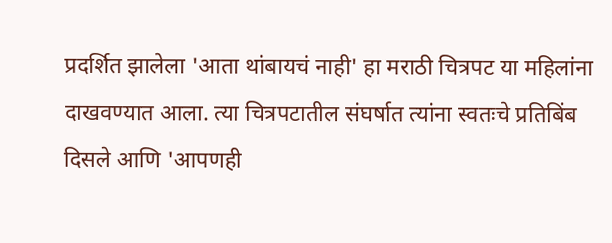प्रदर्शित झालेला 'आता थांबायचं नाही' हा मराठी चित्रपट या महिलांना दाखवण्यात आला. त्या चित्रपटातील संघर्षात त्यांना स्वतःचे प्रतिबिंब दिसले आणि 'आपणही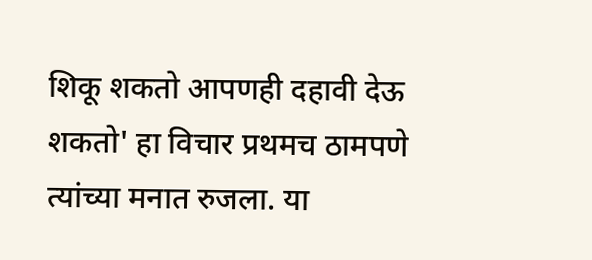शिकू शकतो आपणही दहावी देऊ शकतो' हा विचार प्रथमच ठामपणे त्यांच्या मनात रुजला. या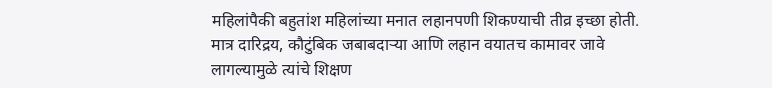महिलांपैकी बहुतांश महिलांच्या मनात लहानपणी शिकण्याची तीव्र इच्छा होती. मात्र दारिद्रय, कौटुंबिक जबाबदाऱ्या आणि लहान वयातच कामावर जावे लागल्यामुळे त्यांचे शिक्षण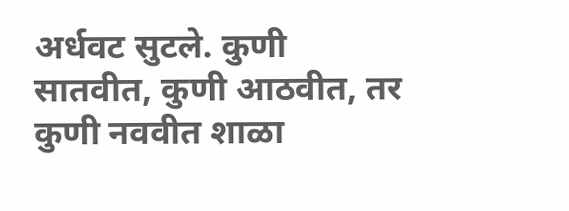अर्धवट सुटले. कुणी सातवीत, कुणी आठवीत, तर कुणी नववीत शाळा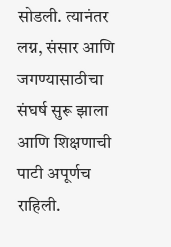सोडली. त्यानंतर लग्न, संसार आणि जगण्यासाठीचा संघर्ष सुरू झाला आणि शिक्षणाची पाटी अपूर्णच राहिली.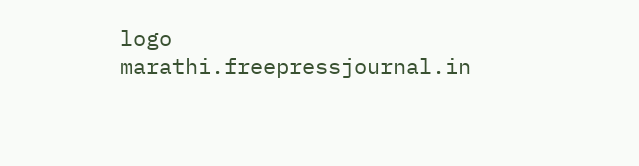logo
marathi.freepressjournal.in